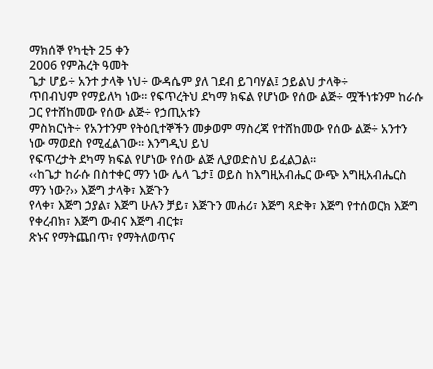ማክሰኞ የካቲት 25 ቀን
2006 የምሕረት ዓመት
ጌታ ሆይ÷ አንተ ታላቅ ነህ÷ ውዳሴም ያለ ገደብ ይገባሃል፤ ኃይልህ ታላቅ÷
ጥበብህም የማይለካ ነው፡፡ የፍጥረትህ ደካማ ክፍል የሆነው የሰው ልጅ÷ ሟችነቱንም ከራሱ ጋር የተሸከመው የሰው ልጅ÷ የኃጢአቱን
ምስክርነት÷ የአንተንም የትዕቢተኞችን መቃወም ማስረጃ የተሸከመው የሰው ልጅ÷ አንተን ነው ማወደስ የሚፈልገው፡፡ እንግዲህ ይህ
የፍጥረታት ደካማ ክፍል የሆነው የሰው ልጅ ሊያወድስህ ይፈልጋል፡፡
‹‹ከጌታ ከራሱ በስተቀር ማን ነው ሌላ ጌታ፤ ወይስ ከእግዚአብሔር ውጭ እግዚአብሔርስ ማን ነው?›› እጅግ ታላቅ፣ እጅጉን
የላቀ፣ እጅግ ኃያል፣ እጅግ ሁሉን ቻይ፣ እጅጉን መሐሪ፣ እጅግ ጻድቅ፣ እጅግ የተሰወርክ እጅግ የቀረብክ፣ እጅግ ውብና እጅግ ብርቱ፣
ጽኑና የማትጨበጥ፣ የማትለወጥና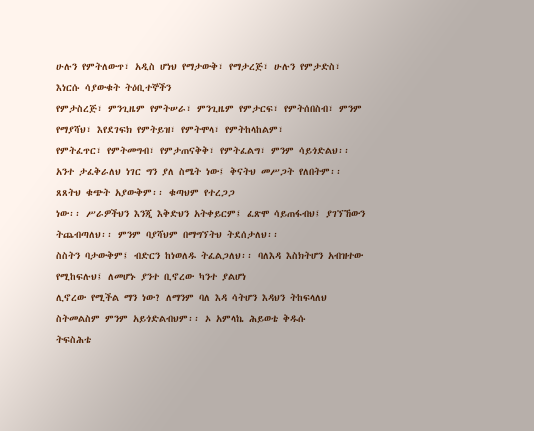ሁሉን የምትለውጥ፣ አዲስ ሆነህ የማታውቅ፣ የማታረጅ፣ ሁሉን የምታድስ፣ እነርሱ ሳያውቁት ትዕቢተኞችን
የምታስረጅ፣ ምንጊዜም የምትሠራ፣ ምንጊዜም የምታርፍ፣ የምትሰበስብ፣ ምንም የማያሻህ፣ እየደገፍክ የምትይዝ፣ የምትሞላ፣ የምትከላከልም፣
የምትፈጥር፣ የምትመግብ፣ የምታጠናቅቅ፣ የምትፈልግ፣ ምንም ሳይጎድልህ፡፡
አንተ ታፈቅራለህ ነገር ግን ያለ ስሜት ነው፤ ቅናትህ መሥጋት የለበትም፡፡ ጸጸትህ ቁጭት አያውቅም፡፡ ቁጣህም የተረጋጋ
ነው፡፡ ሥራዎችህን እንጂ እቅድህን አትቀይርም፤ ፈጽሞ ሳይጠፋብህ፤ ያገኘኸውን ትጨብጣለህ፡፡ ምንም ባያሻህም በማግኘትህ ትደሰታለህ፡፡
ስስትን ባታውቅም፤ ብድርን ከነወለዱ ትፈልጋለህ፡፡ ባለእዳ እስክትሆን አብዝተው የሚከፍሉህ፤ ለመሆኑ ያንተ ቢኖረው ካንተ ያልሆነ
ሊኖረው የሚችል ማን ነው? ለማንም ባለ እዳ ሳትሆን እዳህን ትከፍላለህ ስትመልስም ምንም አይጎድልብህም፡፡ ኦ አምላኬ ሕይወቴ ቅዱሱ
ትፍስሕቴ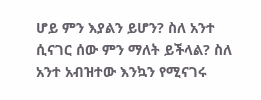ሆይ ምን እያልን ይሆን? ስለ አንተ ሲናገር ሰው ምን ማለት ይችላል? ስለ አንተ አብዝተው እንኳን የሚናገሩ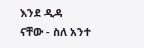እንደ ዲዳ
ናቸው - ስለ አንተ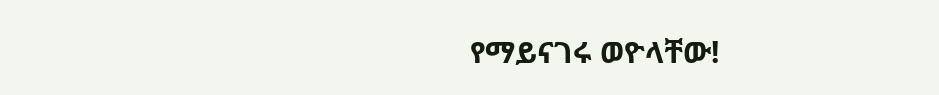የማይናገሩ ወዮላቸው!